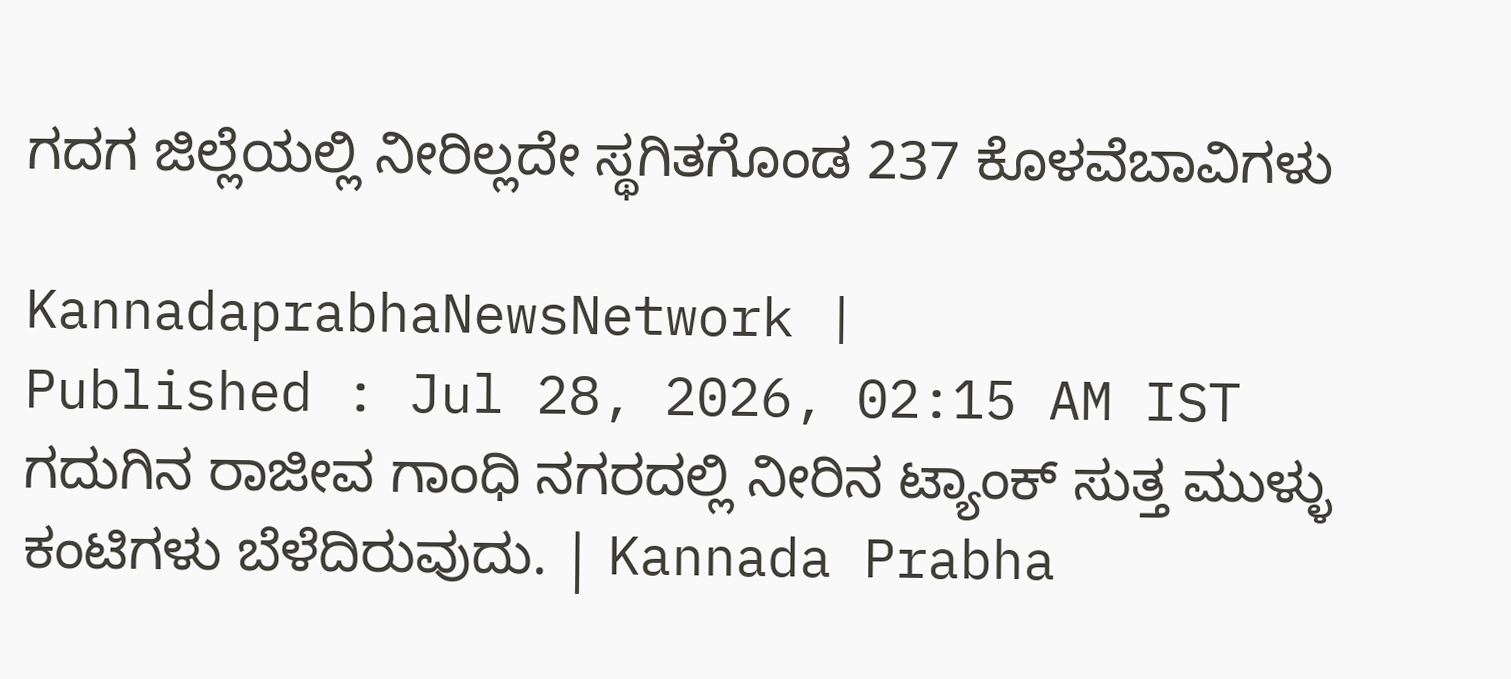ಗದಗ ಜಿಲ್ಲೆಯಲ್ಲಿ ನೀರಿಲ್ಲದೇ ಸ್ಥಗಿತಗೊಂಡ 237 ಕೊಳವೆಬಾವಿಗಳು

KannadaprabhaNewsNetwork |
Published : Jul 28, 2026, 02:15 AM IST
ಗದುಗಿನ ರಾಜೀವ ಗಾಂಧಿ ನಗರದಲ್ಲಿ ನೀರಿನ ಟ್ಯಾಂಕ್ ಸುತ್ತ ಮುಳ್ಳು ಕಂಟಿಗಳು ಬೆಳೆದಿರುವುದು. | Kannada Prabha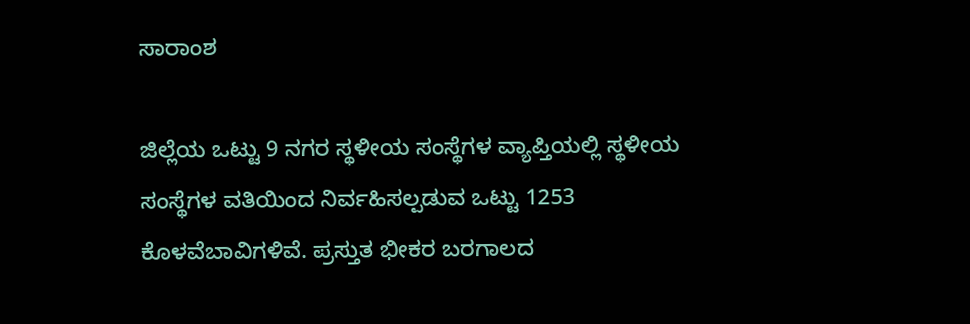ಸಾರಾಂಶ

ಜಿಲ್ಲೆಯ ಒಟ್ಟು 9 ನಗರ ಸ್ಥಳೀಯ ಸಂಸ್ಥೆಗಳ ವ್ಯಾಪ್ತಿಯಲ್ಲಿ ಸ್ಥಳೀಯ ಸಂಸ್ಥೆಗಳ ವತಿಯಿಂದ ನಿರ್ವಹಿಸಲ್ಪಡುವ ಒಟ್ಟು 1253 ಕೊಳವೆಬಾವಿಗಳಿವೆ. ಪ್ರಸ್ತುತ ಭೀಕರ ಬರಗಾಲದ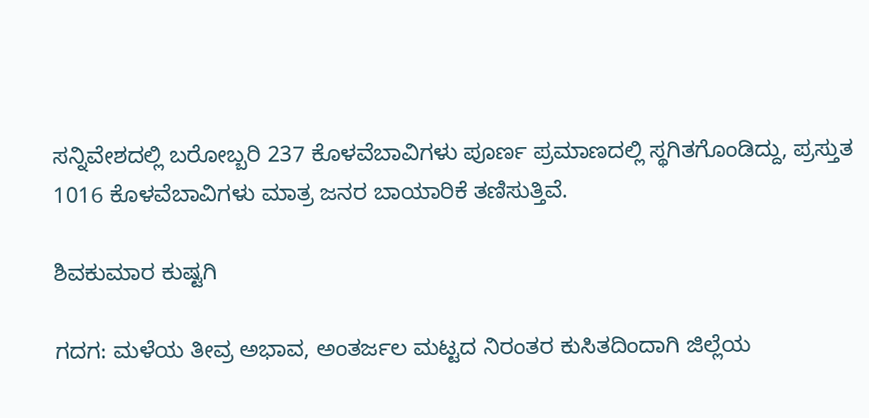ಸನ್ನಿವೇಶದಲ್ಲಿ ಬರೋಬ್ಬರಿ 237 ಕೊಳವೆಬಾವಿಗಳು ಪೂರ್ಣ ಪ್ರಮಾಣದಲ್ಲಿ ಸ್ಥಗಿತಗೊಂಡಿದ್ದು, ಪ್ರಸ್ತುತ 1016 ಕೊಳವೆಬಾವಿಗಳು ಮಾತ್ರ ಜನರ ಬಾಯಾರಿಕೆ ತಣಿಸುತ್ತಿವೆ.

ಶಿವಕುಮಾರ ಕುಷ್ಟಗಿ

ಗದಗ: ಮಳೆಯ ತೀವ್ರ ಅಭಾವ, ಅಂತರ್ಜಲ ಮಟ್ಟದ ನಿರಂತರ ಕುಸಿತದಿಂದಾಗಿ ಜಿಲ್ಲೆಯ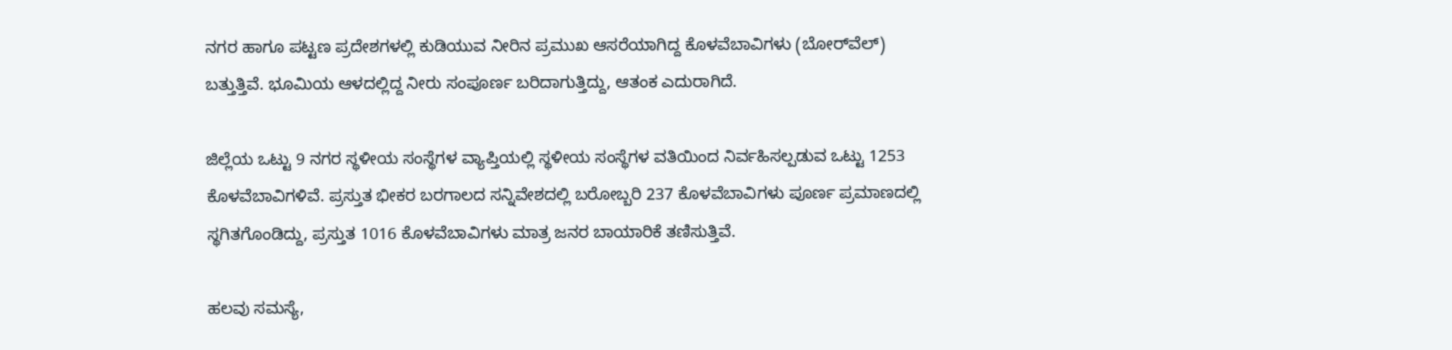ನಗರ ಹಾಗೂ ಪಟ್ಟಣ ಪ್ರದೇಶಗಳಲ್ಲಿ ಕುಡಿಯುವ ನೀರಿನ ಪ್ರಮುಖ ಆಸರೆಯಾಗಿದ್ದ ಕೊಳವೆಬಾವಿಗಳು (ಬೋರ್‌ವೆಲ್) ಬತ್ತುತ್ತಿವೆ. ಭೂಮಿಯ ಆಳದಲ್ಲಿದ್ದ ನೀರು ಸಂಪೂರ್ಣ ಬರಿದಾಗುತ್ತಿದ್ದು, ಆತಂಕ ಎದುರಾಗಿದೆ.

ಜಿಲ್ಲೆಯ ಒಟ್ಟು 9 ನಗರ ಸ್ಥಳೀಯ ಸಂಸ್ಥೆಗಳ ವ್ಯಾಪ್ತಿಯಲ್ಲಿ ಸ್ಥಳೀಯ ಸಂಸ್ಥೆಗಳ ವತಿಯಿಂದ ನಿರ್ವಹಿಸಲ್ಪಡುವ ಒಟ್ಟು 1253 ಕೊಳವೆಬಾವಿಗಳಿವೆ. ಪ್ರಸ್ತುತ ಭೀಕರ ಬರಗಾಲದ ಸನ್ನಿವೇಶದಲ್ಲಿ ಬರೋಬ್ಬರಿ 237 ಕೊಳವೆಬಾವಿಗಳು ಪೂರ್ಣ ಪ್ರಮಾಣದಲ್ಲಿ ಸ್ಥಗಿತಗೊಂಡಿದ್ದು, ಪ್ರಸ್ತುತ 1016 ಕೊಳವೆಬಾವಿಗಳು ಮಾತ್ರ ಜನರ ಬಾಯಾರಿಕೆ ತಣಿಸುತ್ತಿವೆ.

ಹಲವು ಸಮಸ್ಯೆ,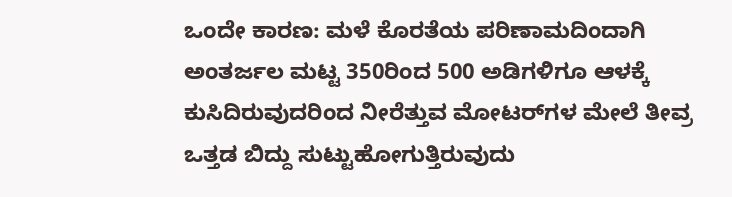ಒಂದೇ ಕಾರಣ: ಮಳೆ ಕೊರತೆಯ ಪರಿಣಾಮದಿಂದಾಗಿ ಅಂತರ್ಜಲ ಮಟ್ಟ 350ರಿಂದ 500 ಅಡಿಗಳಿಗೂ ಆಳಕ್ಕೆ ಕುಸಿದಿರುವುದರಿಂದ ನೀರೆತ್ತುವ ಮೋಟರ್‌ಗಳ ಮೇಲೆ ತೀವ್ರ ಒತ್ತಡ ಬಿದ್ದು ಸುಟ್ಟುಹೋಗುತ್ತಿರುವುದು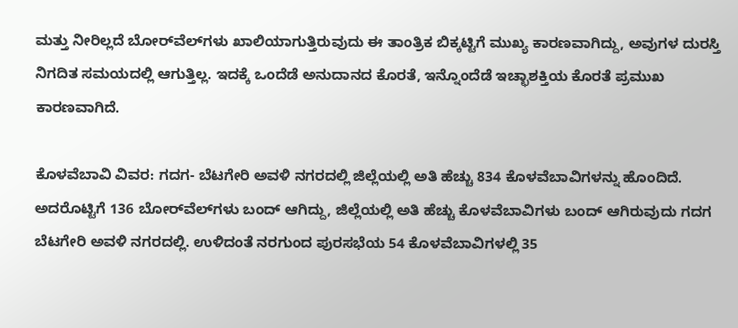ಮತ್ತು ನೀರಿಲ್ಲದೆ ಬೋರ್‌ವೆಲ್‌ಗಳು ಖಾಲಿಯಾಗುತ್ತಿರುವುದು ಈ ತಾಂತ್ರಿಕ ಬಿಕ್ಕಟ್ಟಿಗೆ ಮುಖ್ಯ ಕಾರಣವಾಗಿದ್ದು, ಅವುಗಳ ದುರಸ್ತಿ ನಿಗದಿತ ಸಮಯದಲ್ಲಿ ಆಗುತ್ತಿಲ್ಲ. ಇದಕ್ಕೆ ಒಂದೆಡೆ ಅನುದಾನದ ಕೊರತೆ, ಇನ್ನೊಂದೆಡೆ ಇಚ್ಛಾಶಕ್ತಿಯ ಕೊರತೆ ಪ್ರಮುಖ ಕಾರಣವಾಗಿದೆ.

ಕೊಳವೆಬಾವಿ ವಿವರ: ಗದಗ- ಬೆಟಗೇರಿ ಅವಳಿ ನಗರದಲ್ಲಿ ಜಿಲ್ಲೆಯಲ್ಲಿ ಅತಿ ಹೆಚ್ಚು 834 ಕೊಳವೆಬಾವಿಗಳನ್ನು ಹೊಂದಿದೆ. ಅದರೊಟ್ಟಿಗೆ 136 ಬೋರ್‌ವೆಲ್‌ಗಳು ಬಂದ್ ಆಗಿದ್ದು, ಜಿಲ್ಲೆಯಲ್ಲಿ ಅತಿ ಹೆಚ್ಚು ಕೊಳವೆಬಾವಿಗಳು ಬಂದ್ ಆಗಿರುವುದು ಗದಗ ಬೆಟಗೇರಿ ಅವಳಿ ನಗರದಲ್ಲಿ. ಉಳಿದಂತೆ ನರಗುಂದ ಪುರಸಭೆಯ 54 ಕೊಳವೆಬಾವಿಗಳಲ್ಲಿ 35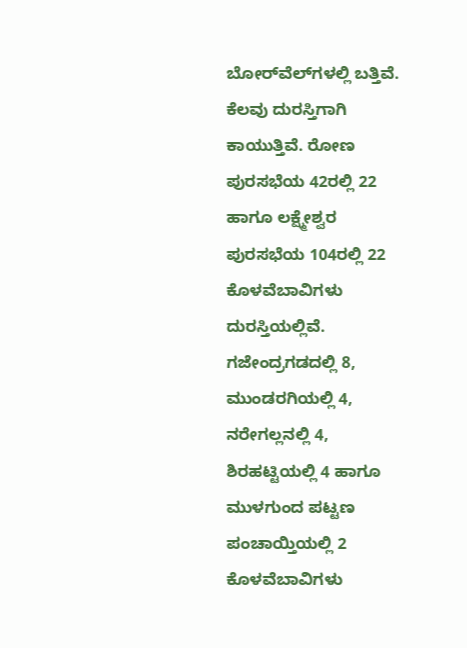ಬೋರ್‌ವೆಲ್‌ಗಳಲ್ಲಿ ಬತ್ತಿವೆ. ಕೆಲವು ದುರಸ್ತಿಗಾಗಿ ಕಾಯುತ್ತಿವೆ. ರೋಣ ಪುರಸಭೆಯ 42ರಲ್ಲಿ 22 ಹಾಗೂ ಲಕ್ಷ್ಮೇಶ್ವರ ಪುರಸಭೆಯ 104ರಲ್ಲಿ 22 ಕೊಳವೆಬಾವಿಗಳು ದುರಸ್ತಿಯಲ್ಲಿವೆ. ಗಜೇಂದ್ರಗಡದಲ್ಲಿ 8, ಮುಂಡರಗಿಯಲ್ಲಿ 4, ನರೇಗಲ್ಲನಲ್ಲಿ 4, ಶಿರಹಟ್ಟಿಯಲ್ಲಿ 4 ಹಾಗೂ ಮುಳಗುಂದ ಪಟ್ಟಣ ಪಂಚಾಯ್ತಿಯಲ್ಲಿ 2 ಕೊಳವೆಬಾವಿಗಳು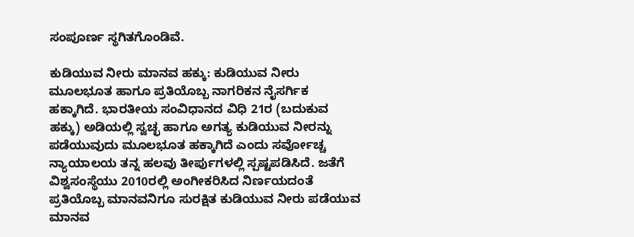ಸಂಪೂರ್ಣ ಸ್ಥಗಿತಗೊಂಡಿವೆ.

ಕುಡಿಯುವ ನೀರು ಮಾನವ ಹಕ್ಕು: ಕುಡಿಯುವ ನೀರು ಮೂಲಭೂತ ಹಾಗೂ ಪ್ರತಿಯೊಬ್ಬ ನಾಗರಿಕನ ನೈಸರ್ಗಿಕ ಹಕ್ಕಾಗಿದೆ. ಭಾರತೀಯ ಸಂವಿಧಾನದ ವಿಧಿ 21ರ (ಬದುಕುವ ಹಕ್ಕು) ಅಡಿಯಲ್ಲಿ ಸ್ವಚ್ಛ ಹಾಗೂ ಅಗತ್ಯ ಕುಡಿಯುವ ನೀರನ್ನು ಪಡೆಯುವುದು ಮೂಲಭೂತ ಹಕ್ಕಾಗಿದೆ ಎಂದು ಸರ್ವೋಚ್ಚ ನ್ಯಾಯಾಲಯ ತನ್ನ ಹಲವು ತೀರ್ಪುಗಳಲ್ಲಿ ಸ್ಪಷ್ಟಪಡಿಸಿದೆ. ಜತೆಗೆ ವಿಶ್ವಸಂಸ್ಥೆಯು 2010ರಲ್ಲಿ ಅಂಗೀಕರಿಸಿದ ನಿರ್ಣಯದಂತೆ ಪ್ರತಿಯೊಬ್ಬ ಮಾನವನಿಗೂ ಸುರಕ್ಷಿತ ಕುಡಿಯುವ ನೀರು ಪಡೆಯುವ ಮಾನವ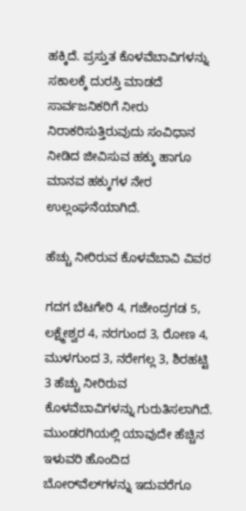ಹಕ್ಕಿದೆ. ಪ್ರಸ್ತುತ ಕೊಳವೆಬಾವಿಗಳನ್ನು ಸಕಾಲಕ್ಕೆ ದುರಸ್ತಿ ಮಾಡದೆ ಸಾರ್ವಜನಿಕರಿಗೆ ನೀರು ನಿರಾಕರಿಸುತ್ತಿರುವುದು ಸಂವಿಧಾನ ನೀಡಿದ ಜೀವಿಸುವ ಹಕ್ಕು ಹಾಗೂ ಮಾನವ ಹಕ್ಕುಗಳ ನೇರ ಉಲ್ಲಂಘನೆಯಾಗಿದೆ.

ಹೆಚ್ಚು ನೀರಿರುವ ಕೊಳವೆಬಾವಿ ವಿವರ

ಗದಗ ಬೆಟಗೇರಿ 4, ಗಜೇಂದ್ರಗಡ 5, ಲಕ್ಷ್ಮೇಶ್ವರ 4, ನರಗುಂದ 3, ರೋಣ 4, ಮುಳಗುಂದ 3, ನರೇಗಲ್ಲ 3, ಶಿರಹಟ್ಟಿ 3 ಹೆಚ್ಚು ನೀರಿರುವ ಕೊಳವೆಬಾವಿಗಳನ್ನು ಗುರುತಿಸಲಾಗಿದೆ. ಮುಂಡರಗಿಯಲ್ಲಿ ಯಾವುದೇ ಹೆಚ್ಚಿನ ಇಳುವರಿ ಹೊಂದಿದ ಬೋರ್‌ವೆಲ್‌ಗಳನ್ನು ಇದುವರೆಗೂ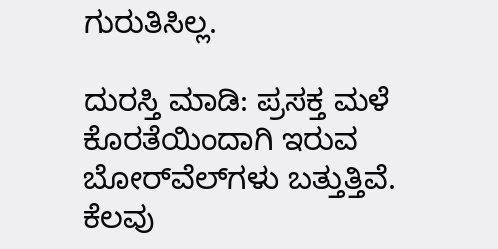ಗುರುತಿಸಿಲ್ಲ.

ದುರಸ್ತಿ ಮಾಡಿ: ಪ್ರಸಕ್ತ ಮಳೆ ಕೊರತೆಯಿಂದಾಗಿ ಇರುವ ಬೋರ್‌ವೆಲ್‌ಗಳು ಬತ್ತುತ್ತಿವೆ. ಕೆಲವು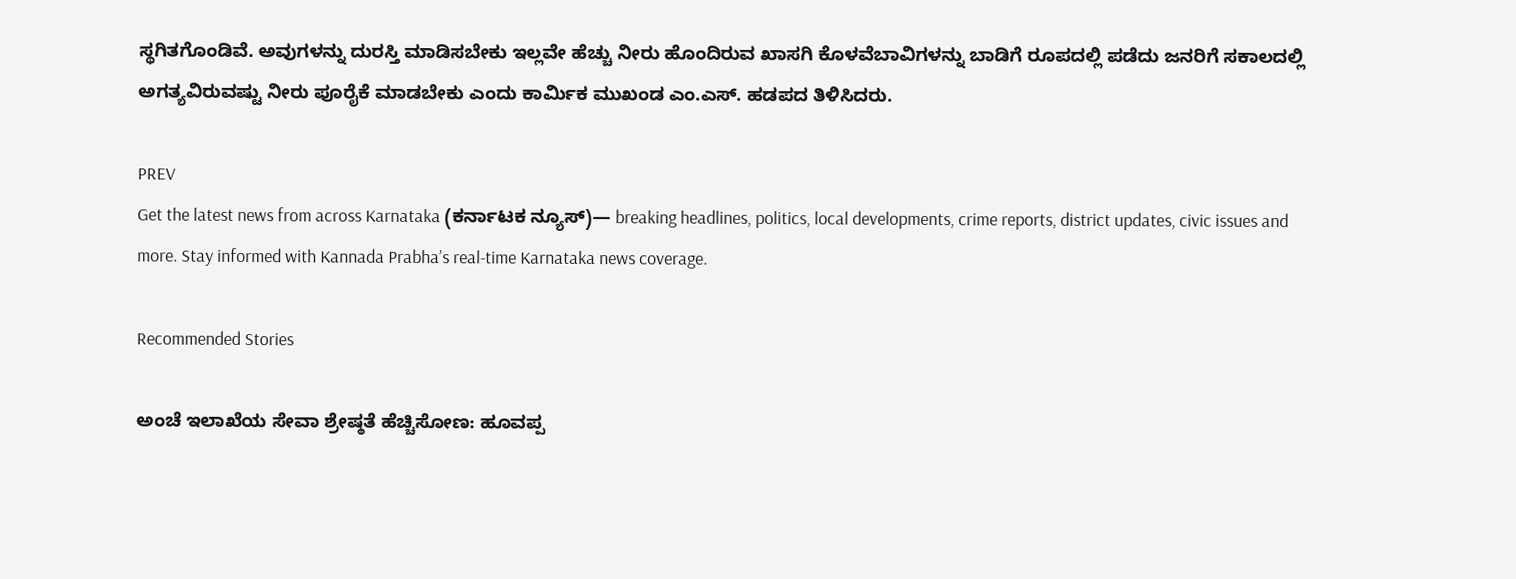ಸ್ಥಗಿತಗೊಂಡಿವೆ. ಅವುಗಳನ್ನು ದುರಸ್ತಿ ಮಾಡಿಸಬೇಕು ಇಲ್ಲವೇ ಹೆಚ್ಚು ನೀರು ಹೊಂದಿರುವ ಖಾಸಗಿ ಕೊಳವೆಬಾವಿಗಳನ್ನು ಬಾಡಿಗೆ ರೂಪದಲ್ಲಿ ಪಡೆದು ಜನರಿಗೆ ಸಕಾಲದಲ್ಲಿ ಅಗತ್ಯವಿರುವಷ್ಟು ನೀರು ಪೂರೈಕೆ ಮಾಡಬೇಕು ಎಂದು ಕಾರ್ಮಿಕ ಮುಖಂಡ ಎಂ.ಎಸ್. ಹಡಪದ ತಿಳಿಸಿದರು.

PREV
Get the latest news from across Karnataka (ಕರ್ನಾಟಕ ನ್ಯೂಸ್)— breaking headlines, politics, local developments, crime reports, district updates, civic issues and more. Stay informed with Kannada Prabha’s real‑time Karnataka news coverage.

Recommended Stories

ಅಂಚೆ ಇಲಾಖೆಯ ಸೇವಾ ಶ್ರೇಷ್ಠತೆ ಹೆಚ್ಚಿಸೋಣ: ಹೂವಪ್ಪ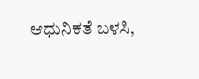ಆಧುನಿಕತೆ ಬಳಸಿ,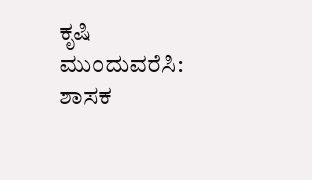ಕೃಷಿ ಮುಂದುವರೆಸಿ: ಶಾಸಕ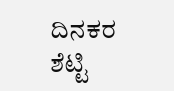ದಿನಕರ ಶೆಟ್ಟಿ